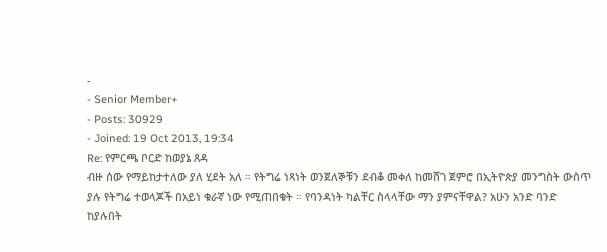-
- Senior Member+
- Posts: 30929
- Joined: 19 Oct 2013, 19:34
Re: የምርጫ ቦርድ ከወያኔ ጸዳ
ብዙ ሰው የማይከታተለው ያለ ሂደት አለ ። የትግሬ ነጻነት ወንጀለኞቹን ደብቆ መቀለ ከመሸገ ጀምሮ በኢትዮጵያ መንግስት ውስጥ ያሉ የትግሬ ተወላጆች በአይነ ቁራኛ ነው የሚጠበቁት ። የባንዳነት ካልቸር ስላላቸው ማን ያምናቸዋል? አሁን አንድ ባንድ ከያሉበት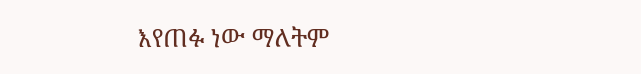እየጠፉ ነው ማለትም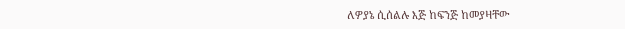ለዎያኔ ሲሰልሉ እጅ ከፍንጅ ከመያዛቸው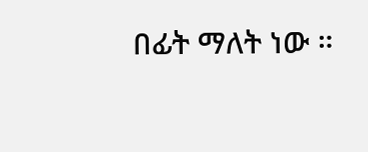በፊት ማለት ነው ።